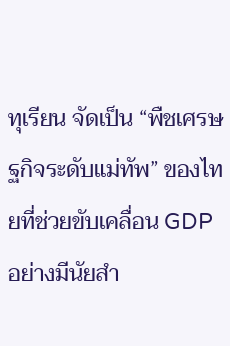ทุเรียน จัดเป็น “พืชเศรษฐกิจระดับแม่ทัพ” ของไทยที่ช่วยขับเคลื่อน GDP อย่างมีนัยสำ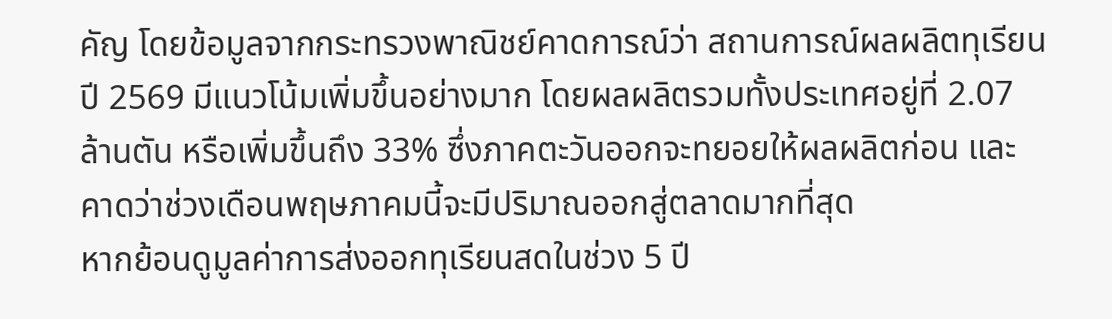คัญ โดยข้อมูลจากกระทรวงพาณิชย์คาดการณ์ว่า สถานการณ์ผลผลิตทุเรียนปี 2569 มีแนวโน้มเพิ่มขึ้นอย่างมาก โดยผลผลิตรวมทั้งประเทศอยู่ที่ 2.07 ล้านตัน หรือเพิ่มขึ้นถึง 33% ซึ่งภาคตะวันออกจะทยอยให้ผลผลิตก่อน และคาดว่าช่วงเดือนพฤษภาคมนี้จะมีปริมาณออกสู่ตลาดมากที่สุด
หากย้อนดูมูลค่าการส่งออกทุเรียนสดในช่วง 5 ปี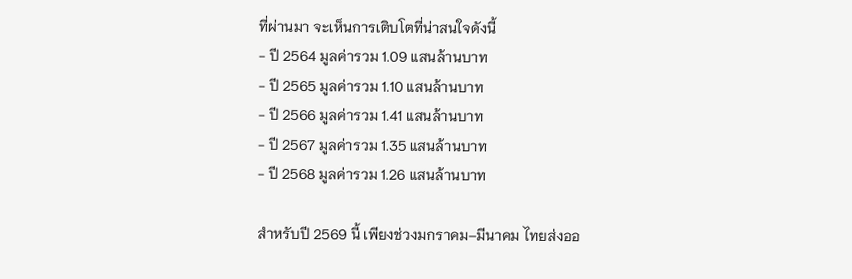ที่ผ่านมา จะเห็นการเติบโตที่น่าสนใจดังนี้
- ปี 2564 มูลค่ารวม 1.09 แสนล้านบาท
- ปี 2565 มูลค่ารวม 1.10 แสนล้านบาท
- ปี 2566 มูลค่ารวม 1.41 แสนล้านบาท
- ปี 2567 มูลค่ารวม 1.35 แสนล้านบาท
- ปี 2568 มูลค่ารวม 1.26 แสนล้านบาท

สำหรับปี 2569 นี้ เพียงช่วงมกราคม–มีนาคม ไทยส่งออ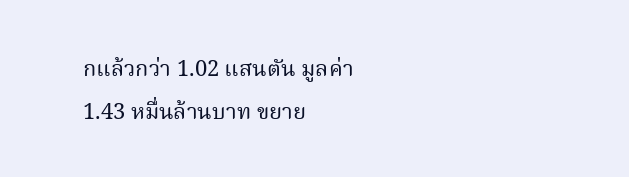กแล้วกว่า 1.02 แสนตัน มูลค่า 1.43 หมื่นล้านบาท ขยาย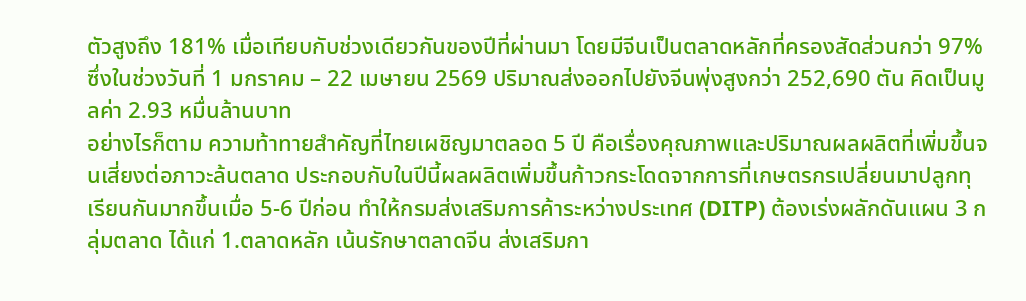ตัวสูงถึง 181% เมื่อเทียบกับช่วงเดียวกันของปีที่ผ่านมา โดยมีจีนเป็นตลาดหลักที่ครองสัดส่วนกว่า 97% ซึ่งในช่วงวันที่ 1 มกราคม – 22 เมษายน 2569 ปริมาณส่งออกไปยังจีนพุ่งสูงกว่า 252,690 ตัน คิดเป็นมูลค่า 2.93 หมื่นล้านบาท
อย่างไรก็ตาม ความท้าทายสำคัญที่ไทยเผชิญมาตลอด 5 ปี คือเรื่องคุณภาพและปริมาณผลผลิตที่เพิ่มขึ้นจนเสี่ยงต่อภาวะล้นตลาด ประกอบกับในปีนี้ผลผลิตเพิ่มขึ้นก้าวกระโดดจากการที่เกษตรกรเปลี่ยนมาปลูกทุเรียนกันมากขึ้นเมื่อ 5-6 ปีก่อน ทำให้กรมส่งเสริมการค้าระหว่างประเทศ (DITP) ต้องเร่งผลักดันแผน 3 กลุ่มตลาด ได้แก่ 1.ตลาดหลัก เน้นรักษาตลาดจีน ส่งเสริมกา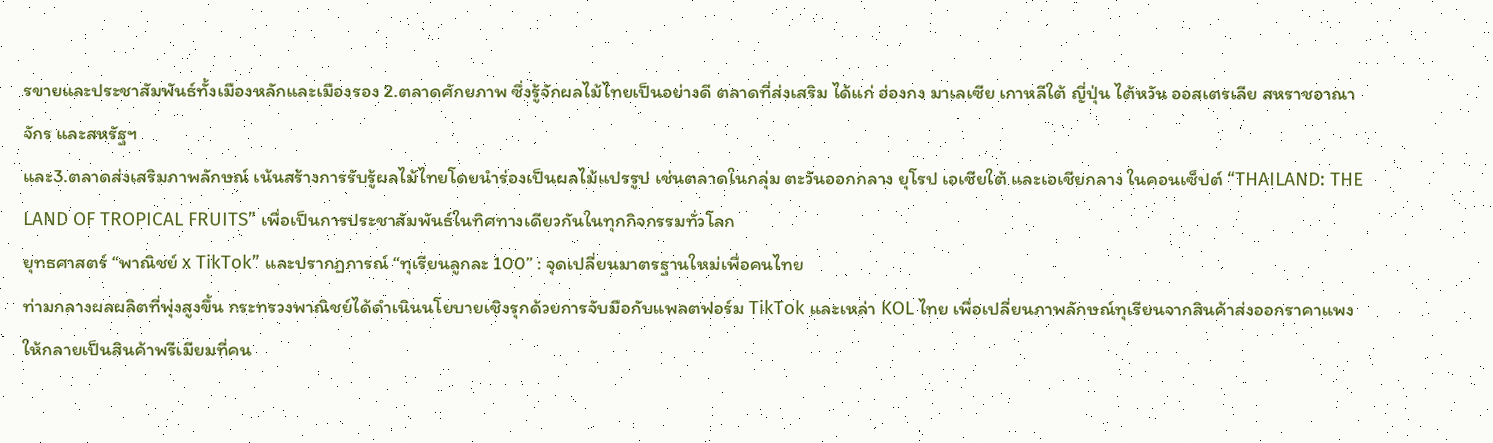รขายและประชาสัมพันธ์ทั้งเมืองหลักและเมืองรอง 2.ตลาดศักยภาพ ซึ่งรู้จักผลไม้ไทยเป็นอย่างดี ตลาดที่ส่งเสริม ได้แก่ ฮ่องกง มาเลเซีย เกาหลีใต้ ญี่ปุ่น ไต้หวัน ออสเตรเลีย สหราชอาณาจักร และสหรัฐฯ
และ3.ตลาดส่งเสริมภาพลักษณ์ เน้นสร้างการรับรู้ผลไม้ไทยโดยนำร่องเป็นผลไม้แปรรูป เช่นตลาดในกลุ่ม ตะวันออกกลาง ยุโรป เอเชียใต้ และเอเชียกลาง ในคอนเซ็ปต์ “THAILAND: THE LAND OF TROPICAL FRUITS” เพื่อเป็นการประชาสัมพันธ์ในทิศทางเดียวกันในทุกกิจกรรมทั่วโลก
ยุทธศาสตร์ “พาณิชย์ x TikTok” และปรากฏการณ์ “ทุเรียนลูกละ 100” : จุดเปลี่ยนมาตรฐานใหม่เพื่อคนไทย
ท่ามกลางผลผลิตที่พุ่งสูงขึ้น กระทรวงพาณิชย์ได้ดำเนินนโยบายเชิงรุกด้วยการจับมือกับแพลตฟอร์ม TikTok และเหล่า KOL ไทย เพื่อเปลี่ยนภาพลักษณ์ทุเรียนจากสินค้าส่งออกราคาแพง ให้กลายเป็นสินค้าพรีเมียมที่คน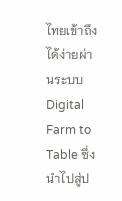ไทยเข้าถึงได้ง่ายผ่านระบบ Digital Farm to Table ซึ่งนำไปสู่ป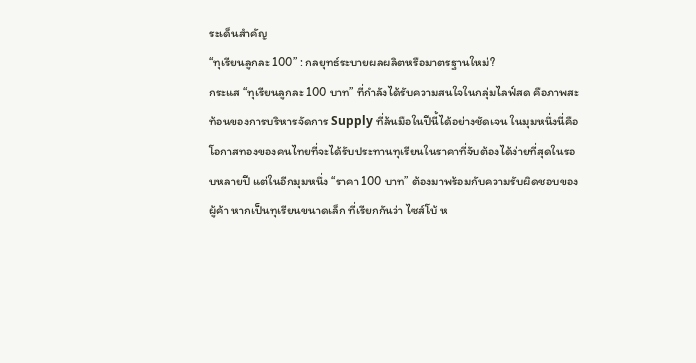ระเด็นสำคัญ
“ทุเรียนลูกละ 100” : กลยุทธ์ระบายผลผลิตหรือมาตรฐานใหม่?
กระแส “ทุเรียนลูกละ 100 บาท” ที่กำลังได้รับความสนใจในกลุ่มไลฟ์สด คือภาพสะท้อนของการบริหารจัดการ Supply ที่ล้นมือในปีนี้ได้อย่างชัดเจน ในมุมหนึ่งนี่คือโอกาสทองของคนไทยที่จะได้รับประทานทุเรียนในราคาที่จับต้องได้ง่ายที่สุดในรอบหลายปี แต่ในอีกมุมหนึ่ง “ราคา 100 บาท” ต้องมาพร้อมกับความรับผิดชอบของผู้ค้า หากเป็นทุเรียนขนาดเล็ก ที่เรียกกันว่า ไซส์โบ้ ห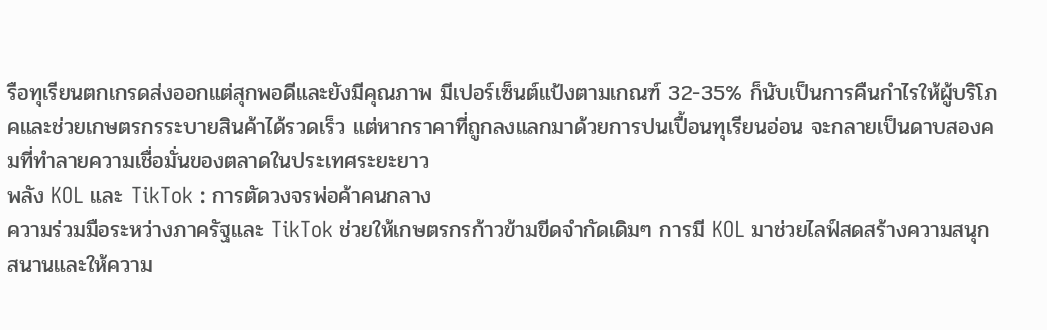รือทุเรียนตกเกรดส่งออกแต่สุกพอดีและยังมีคุณภาพ มีเปอร์เซ็นต์แป้งตามเกณฑ์ 32-35% ก็นับเป็นการคืนกำไรให้ผู้บริโภคและช่วยเกษตรกรระบายสินค้าได้รวดเร็ว แต่หากราคาที่ถูกลงแลกมาด้วยการปนเปื้อนทุเรียนอ่อน จะกลายเป็นดาบสองคมที่ทำลายความเชื่อมั่นของตลาดในประเทศระยะยาว
พลัง KOL และ TikTok : การตัดวงจรพ่อค้าคนกลาง
ความร่วมมือระหว่างภาครัฐและ TikTok ช่วยให้เกษตรกรก้าวข้ามขีดจำกัดเดิมๆ การมี KOL มาช่วยไลฟ์สดสร้างความสนุกสนานและให้ความ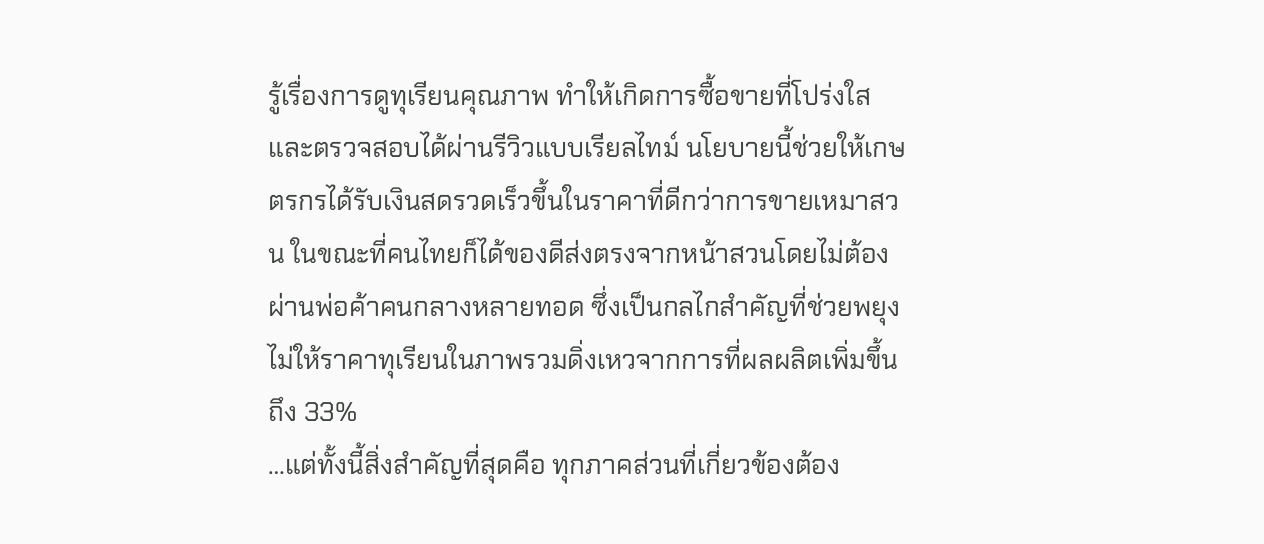รู้เรื่องการดูทุเรียนคุณภาพ ทำให้เกิดการซื้อขายที่โปร่งใสและตรวจสอบได้ผ่านรีวิวแบบเรียลไทม์ นโยบายนี้ช่วยให้เกษตรกรได้รับเงินสดรวดเร็วขึ้นในราคาที่ดีกว่าการขายเหมาสวน ในขณะที่คนไทยก็ได้ของดีส่งตรงจากหน้าสวนโดยไม่ต้องผ่านพ่อค้าคนกลางหลายทอด ซึ่งเป็นกลไกสำคัญที่ช่วยพยุงไม่ให้ราคาทุเรียนในภาพรวมดิ่งเหวจากการที่ผลผลิตเพิ่มขึ้นถึง 33%
…แต่ทั้งนี้สิ่งสำคัญที่สุดคือ ทุกภาคส่วนที่เกี่ยวข้องต้อง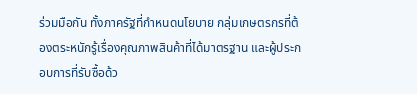ร่วมมือกัน ทั้งภาครัฐที่กำหนดนโยบาย กลุ่มเกษตรกรที่ต้องตระหนักรู้เรื่องคุณภาพสินค้าที่ได้มาตรฐาน และผู้ประกอบการที่รับซื้อด้ว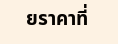ยราคาที่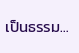เป็นธรรม…